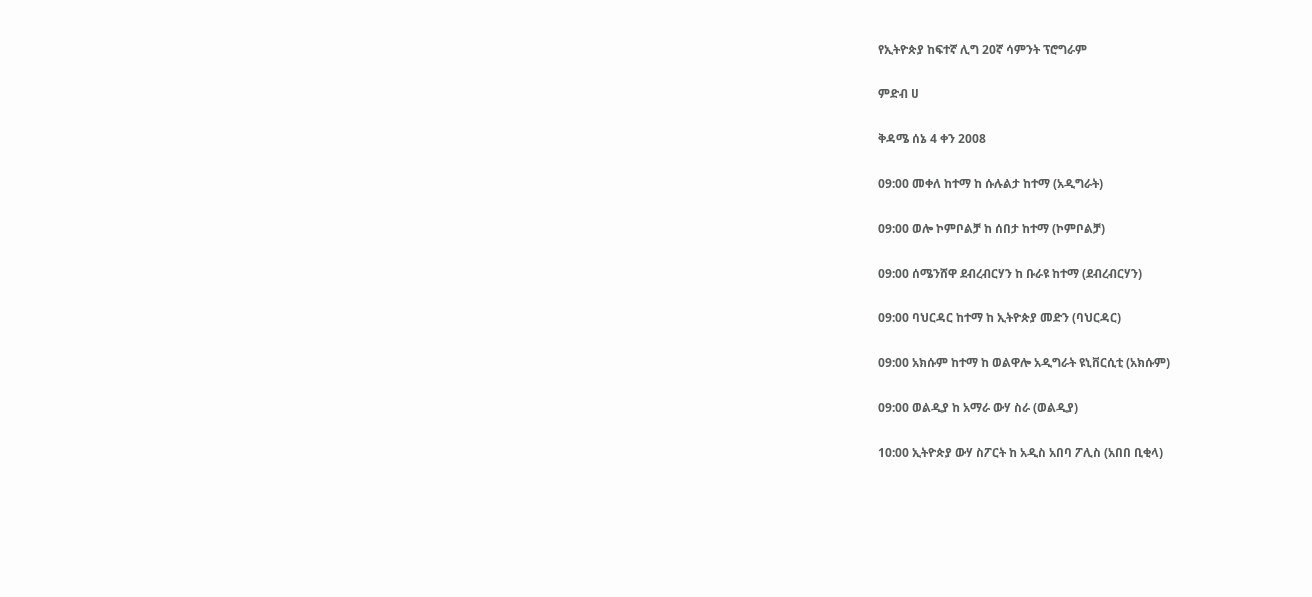የኢትዮጵያ ከፍተኛ ሊግ 20ኛ ሳምንት ፕሮግራም

ምድብ ሀ

ቅዳሜ ሰኔ 4 ቀን 2008

09:00 መቀለ ከተማ ከ ሱሉልታ ከተማ (አዲግራት)

09:00 ወሎ ኮምቦልቻ ከ ሰበታ ከተማ (ኮምቦልቻ)

09:00 ሰሜንሸዋ ደብረብርሃን ከ ቡራዩ ከተማ (ደብረብርሃን)

09:00 ባህርዳር ከተማ ከ ኢትዮጵያ መድን (ባህርዳር)

09:00 አክሱም ከተማ ከ ወልዋሎ አዲግራት ዩኒቨርሲቲ (አክሱም)

09:00 ወልዲያ ከ አማራ ውሃ ስራ (ወልዲያ)

10:00 ኢትዮጵያ ውሃ ስፖርት ከ አዲስ አበባ ፖሊስ (አበበ ቢቂላ)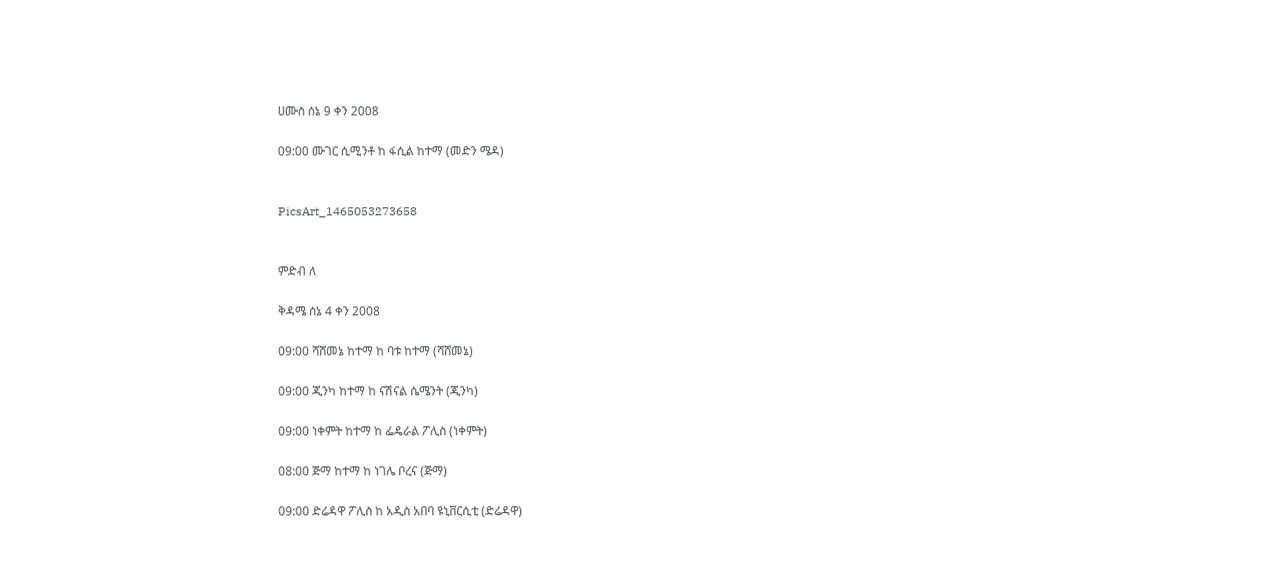ሀሙስ ሰኔ 9 ቀን 2008

09:00 ሙገር ሲሚንቶ ከ ፋሲል ከተማ (መድን ሜዳ)


PicsArt_1465053273658


ምድብ ለ

ቅዳሜ ሰኔ 4 ቀን 2008

09:00 ሻሸመኔ ከተማ ከ ባቱ ከተማ (ሻሸመኔ)

09:00 ጂንካ ከተማ ከ ናሽናል ሴሜንት (ጂንካ)

09:00 ነቀምት ከተማ ከ ፌዴራል ፖሊስ (ነቀምት)

08:00 ጅማ ከተማ ከ ነገሌ ቦረና (ጅማ)

09:00 ድሬዳዋ ፖሊስ ከ አዲስ አበባ ዩኒቨርሲቲ (ድሬዳዋ)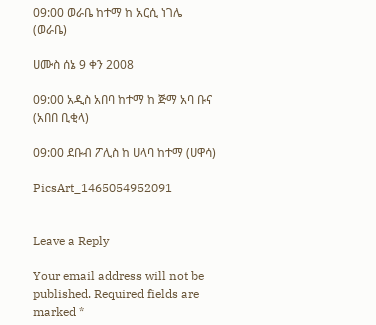09:00 ወራቤ ከተማ ከ አርሲ ነገሌ (ወራቤ)

ሀሙስ ሰኔ 9 ቀን 2008

09:00 አዲስ አበባ ከተማ ከ ጅማ አባ ቡና (አበበ ቢቂላ)

09:00 ደቡብ ፖሊስ ከ ሀላባ ከተማ (ሀዋሳ)

PicsArt_1465054952091


Leave a Reply

Your email address will not be published. Required fields are marked *